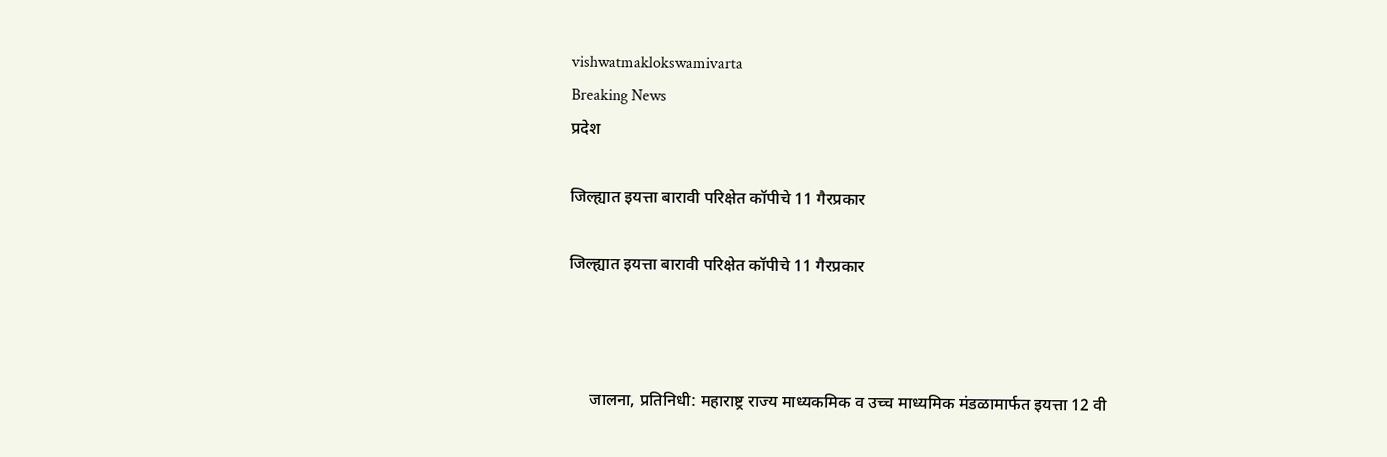vishwatmaklokswamivarta
Breaking News
प्रदेश

जिल्ह्यात इयत्ता बारावी परिक्षेत कॉपीचे 11 गैरप्रकार

जिल्ह्यात इयत्ता बारावी परिक्षेत कॉपीचे 11 गैरप्रकार



     जालना, प्रतिनिधी: महाराष्ट्र राज्य माध्यकमिक व उच्च माध्यमिक मंडळामार्फत इयत्ता 12 वी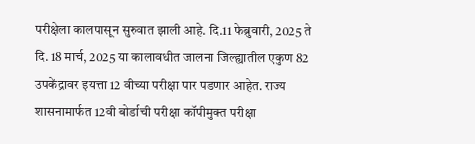परीक्षेला कालपासून सुरुवात झाली आहे. दि.11 फेब्रुवारी, 2025 ते दि. 18 मार्च, 2025 या कालावधीत जालना जिल्ह्यातील एकुण 82 उपकेंद्रावर इयत्ता 12 वीच्या परीक्षा पार पडणार आहेत. राज्य शासनामार्फत 12वी बोर्डाची परीक्षा कॉपीमुक्त परीक्षा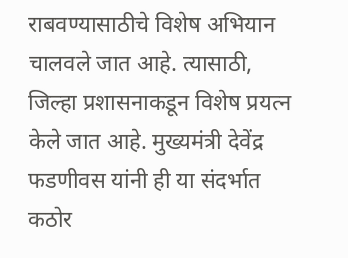राबवण्यासाठीचे विशेष अभियान चालवले जात आहे. त्यासाठी, जिल्हा प्रशासनाकडून विशेष प्रयत्न केले जात आहे. मुख्यमंत्री देवेंद्र फडणीवस यांनी ही या संदर्भात कठोर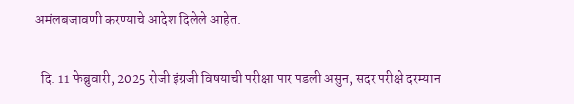अमंलबजावणी करण्याचे आदेश दिलेले आहेत.

  दि. 11 फेब्रुवारी, 2025 रोजी इंग्रजी विषयाची परीक्षा पार पडली असुन, सदर परीक्षे दरम्यान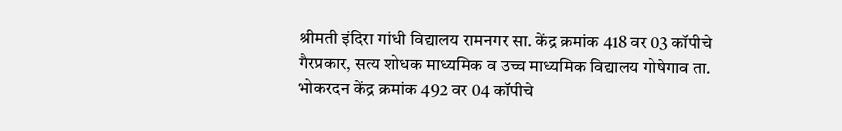श्रीमती इं‍दिरा गांधी विद्यालय रामनगर सा. केंद्र क्रमांक 418 वर 03 कॉपीचे गैरप्रकार, सत्य शोधक माध्यमिक व उच्च माध्यमिक विद्यालय गोषेगाव ता. भोकरदन केंद्र क्रमांक 492 वर 04 कॉपीचे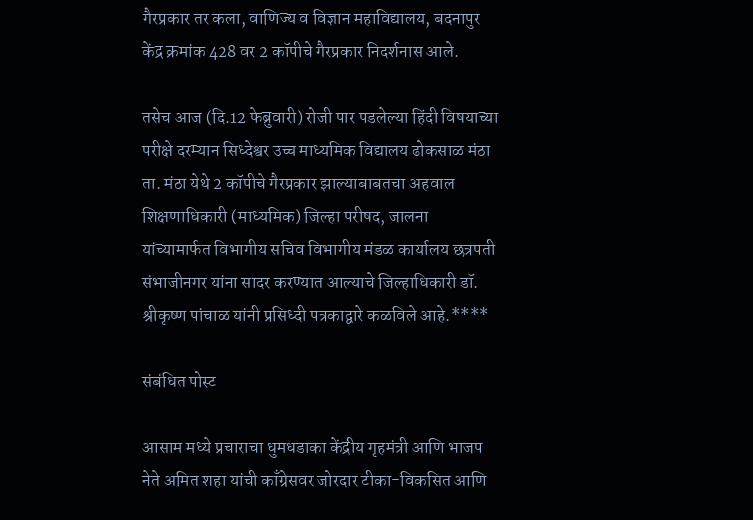गैरप्रकार तर कला, वाणिज्य व विज्ञान महाविद्यालय, बदनापुर केंद्र क्रमांक 428 वर 2 कॉपीचे गैरप्रकार निदर्शनास आले.

तसेच आज (दि.12 फेब्रुवारी) रोजी पार पडलेल्या हिंदी विषयाच्या परीक्षे दरम्यान सिध्देश्वर उच्च माध्यमिक विद्यालय ढोकसाळ मंठा ता. मंठा येथे 2 कॉपीचे गैरप्रकार झाल्याबाबतचा अहवाल शिक्षणाधिकारी (माध्यमिक) जिल्हा परीषद, जालना यांच्यामार्फत विभागीय सचिव विभागीय मंडळ कार्यालय छत्रपती संभाजीनगर यांना सादर करण्यात आल्याचे जिल्हाधिकारी डॉ. श्रीकृष्ण पांचाळ यांनी प्रसिध्दी पत्रकाद्वारे कळविले आहे.****

संबंधित पोस्ट

आसाम मध्ये प्रचाराचा धुमधडाका केंद्रीय गृहमंत्री आणि भाजप नेते अमित शहा यांची काँग्रेसवर जोरदार टीका-विकसित आणि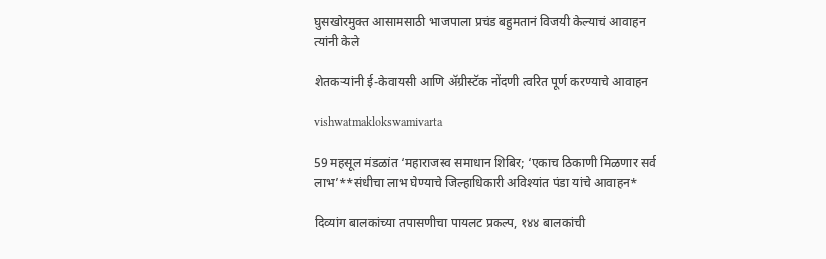घुसखोरमुक्त आसामसाठी भाजपाला प्रचंड बहुमतानं विजयी केल्याचं आवाहन त्यांनी केले

शेतकऱ्यांनी ई-केवायसी आणि ॲग्रीस्टॅक नोंदणी त्वरित पूर्ण करण्याचे आवाहन

vishwatmaklokswamivarta

59 महसूल मंडळांत ‘महाराजस्व समाधान शिबिर; ‘एकाच ठिकाणी मिळणार सर्व लाभ’**संधीचा लाभ घेण्याचे जिल्हाधिकारी अविश्यांत पंडा यांचे आवाहन*

दिव्यांग बालकांच्या तपासणीचा पायलट प्रकल्प, १४४ बालकांची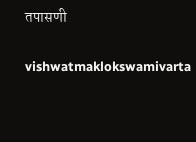तपासणी

vishwatmaklokswamivarta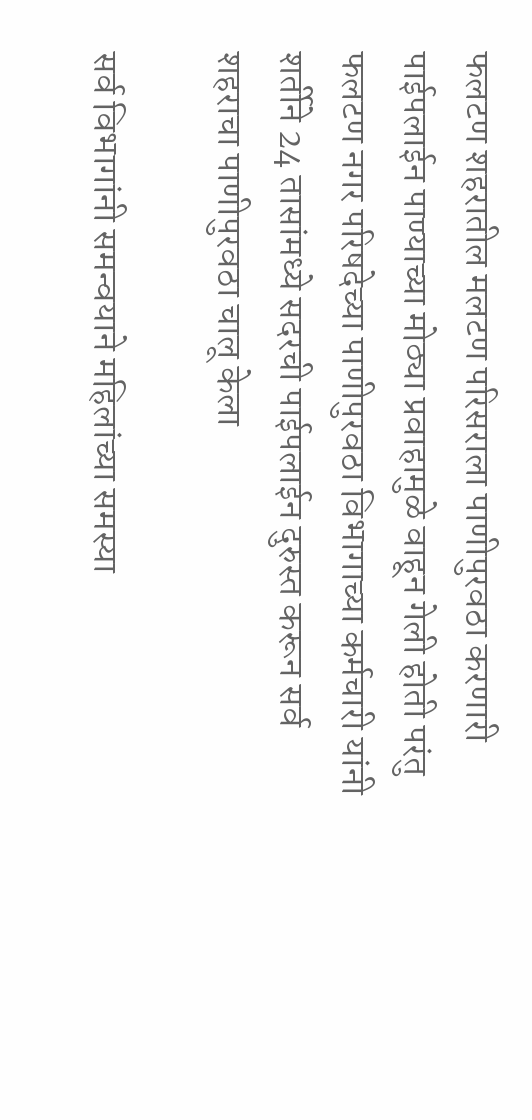फलटण शहरातील मलटण परिसराला पाणीपुरवठा करणारी पाईपलाईन पाण्याच्या मोठ्या प्रवाहामुळे वाहून गेली होती परंतु फलटण नगर परिषदेच्या पाणीपुरवठा विभागाच्या कर्मचारी यांनी शर्तीने 24 तासांमध्ये सदरची पाईपलाईन दुरुस्त करून सर्व शहराचा पाणीपुरवठा चालू केला

सर्व विभागांनी समन्वयाने महिलांच्या समस्या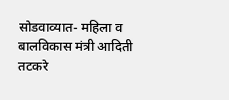सोडवाव्यात- महिला व बालविकास मंत्री आदिती तटकरे